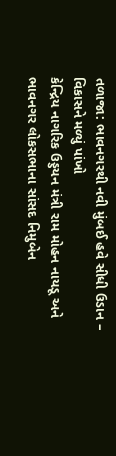તળાજા: ભાવનગરથી નવી મુંબઈ હવે સીધી ઉડાન – વિકાસને મળ્યું પાંખો
કેન્દ્રિય નાગરિક ઉડ્ડયન મંત્રી રામ મોહન નાયડૂ અને ભાવનગર લોકસભાના સાંસદ નિમુબેન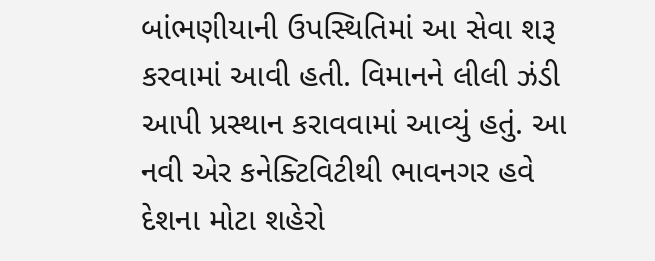બાંભણીયાની ઉપસ્થિતિમાં આ સેવા શરૂ કરવામાં આવી હતી. વિમાનને લીલી ઝંડી આપી પ્રસ્થાન કરાવવામાં આવ્યું હતું. આ નવી એર કનેક્ટિવિટીથી ભાવનગર હવે દેશના મોટા શહેરો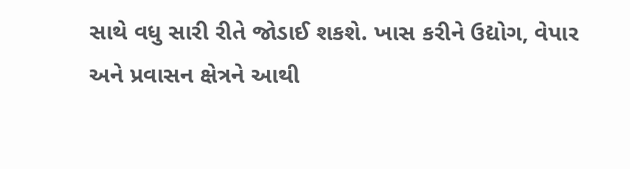સાથે વધુ સારી રીતે જોડાઈ શકશે. ખાસ કરીને ઉદ્યોગ, વેપાર અને પ્રવાસન ક્ષેત્રને આથી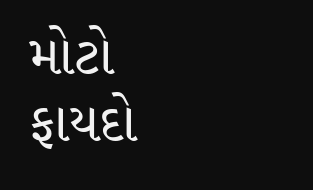મોટો ફાયદો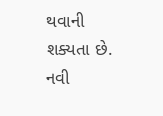થવાની શક્યતા છે. નવી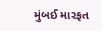મુંબઈ મારફત